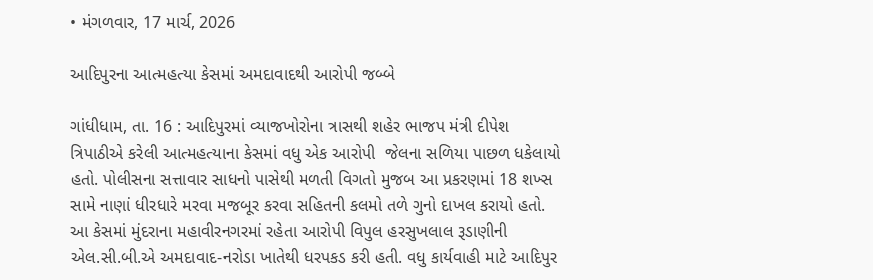• મંગળવાર, 17 માર્ચ, 2026

આદિપુરના આત્મહત્યા કેસમાં અમદાવાદથી આરોપી જબ્બે

ગાંધીધામ, તા. 16 : આદિપુરમાં વ્યાજખોરોના ત્રાસથી શહેર ભાજપ મંત્રી દીપેશ ત્રિપાઠીએ કરેલી આત્મહત્યાના કેસમાં વધુ એક આરોપી  જેલના સળિયા પાછળ ધકેલાયો હતો. પોલીસના સત્તાવાર સાધનો પાસેથી મળતી વિગતો મુજબ આ પ્રકરણમાં 18 શખ્સ સામે નાણાં ધીરધારે મરવા મજબૂર કરવા સહિતની કલમો તળે ગુનો દાખલ કરાયો હતો. આ કેસમાં મુંદરાના મહાવીરનગરમાં રહેતા આરોપી વિપુલ હરસુખલાલ રૂડાણીની એલ.સી.બી.એ અમદાવાદ-નરોડા ખાતેથી ધરપકડ કરી હતી. વધુ કાર્યવાહી માટે આદિપુર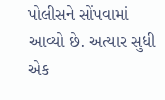પોલીસને સોંપવામાં આવ્યો છે. અત્યાર સુધી એક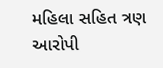મહિલા સહિત ત્રણ આરોપી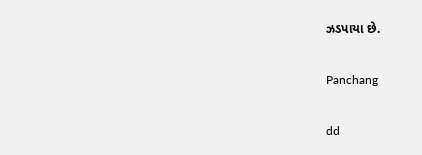ઝડપાયા છે.

Panchang

dd